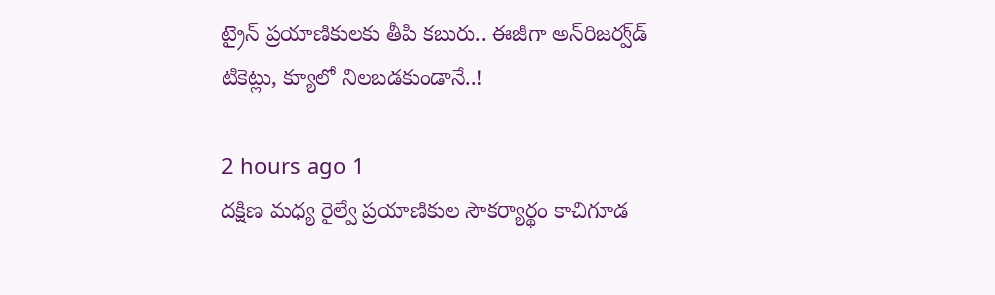ట్రైన్ ప్రయాణికులకు తీపి కబురు.. ఈజీగా అన్‌రిజర్వ్‌డ్ టికెట్లు, క్యూలో నిలబడకుండానే..!

2 hours ago 1
దక్షిణ మధ్య రైల్వే ప్రయాణికుల సౌకర్యార్థం కాచిగూడ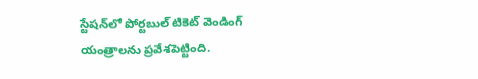స్టేషన్‌లో పోర్టబుల్ టికెట్ వెండింగ్ యంత్రాలను ప్రవేశపెట్టింది.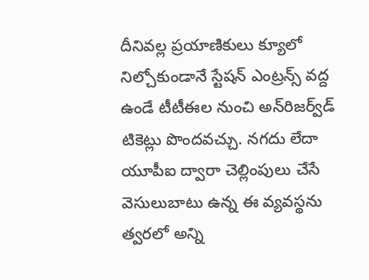దీనివల్ల ప్రయాణికులు క్యూలో నిల్చోకుండానే స్టేషన్ ఎంట్రన్స్ వద్ద ఉండే టీటీఈల నుంచి అన్‌రిజర్వ్‌డ్ టికెట్లు పొందవచ్చు. నగదు లేదా యూపీఐ ద్వారా చెల్లింపులు చేసే వెసులుబాటు ఉన్న ఈ వ్యవస్థను త్వరలో అన్ని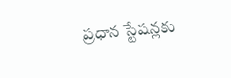ప్రధాన స్టేషన్లకు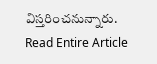విస్తరించనున్నారు.
Read Entire Article